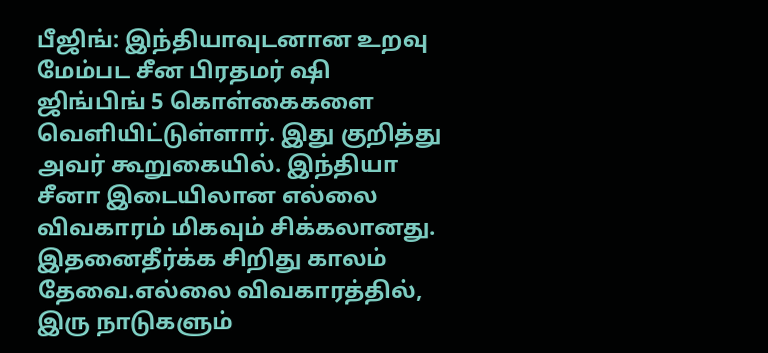பீஜிங்: இந்தியாவுடனான உறவு மேம்பட சீன பிரதமர் ஷி ஜிங்பிங் 5 கொள்கைகளை வெளியிட்டுள்ளார். இது குறித்து அவர் கூறுகையில். இந்தியா சீனா இடையிலான எல்லை விவகாரம் மிகவும் சிக்கலானது. இதனைதீர்க்க சிறிது காலம் தேவை.எல்லை விவகாரத்தில், இரு நாடுகளும்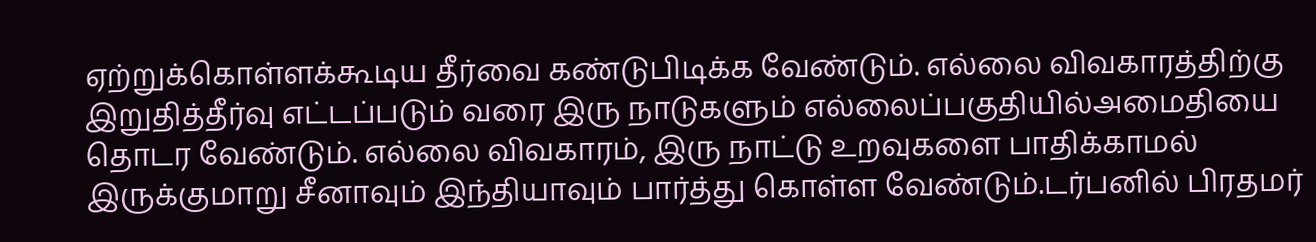ஏற்றுக்கொள்ளக்கூடிய தீர்வை கண்டுபிடிக்க வேண்டும். எல்லை விவகாரத்திற்கு இறுதித்தீர்வு எட்டப்படும் வரை இரு நாடுகளும் எல்லைப்பகுதியில்அமைதியை தொடர வேண்டும். எல்லை விவகாரம், இரு நாட்டு உறவுகளை பாதிக்காமல் இருக்குமாறு சீனாவும் இந்தியாவும் பார்த்து கொள்ள வேண்டும்.டர்பனில் பிரதமர்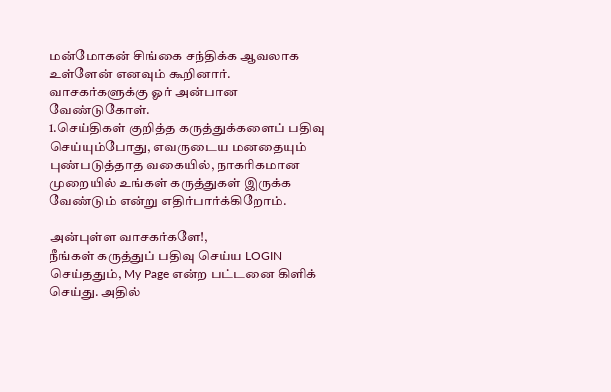மன்மோகன் சிங்கை சந்திக்க ஆவலாக உள்ளேன் எனவும் கூறினார்.
வாசகர்களுக்கு ஓர் அன்பான வேண்டுகோள்.
1.செய்திகள் குறித்த கருத்துக்களைப் பதிவு செய்யும்போது, எவருடைய மனதையும் புண்படுத்தாத வகையில், நாகரிகமான முறையில் உங்கள் கருத்துகள் இருக்க வேண்டும் என்று எதிர்பார்க்கிறோம்.

அன்புள்ள வாசகர்களே!,
நீங்கள் கருத்துப் பதிவு செய்ய LOGIN செய்ததும், My Page என்ற பட்டனை கிளிக் செய்து. அதில்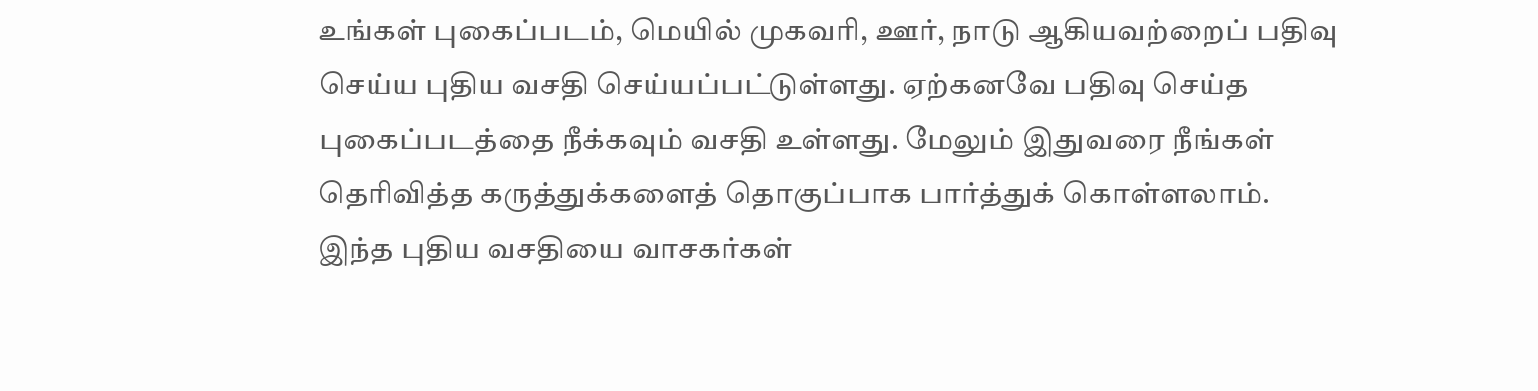உங்கள் புகைப்படம், மெயில் முகவரி, ஊர், நாடு ஆகியவற்றைப் பதிவு செய்ய புதிய வசதி செய்யப்பட்டுள்ளது. ஏற்கனவே பதிவு செய்த புகைப்படத்தை நீக்கவும் வசதி உள்ளது. மேலும் இதுவரை நீங்கள் தெரிவித்த கருத்துக்களைத் தொகுப்பாக பார்த்துக் கொள்ளலாம். இந்த புதிய வசதியை வாசகர்கள்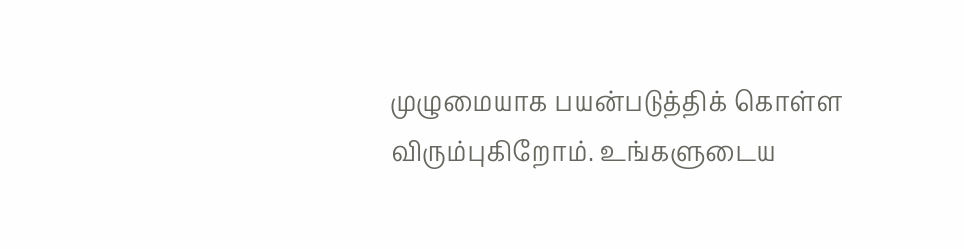முழுமையாக பயன்படுத்திக் கொள்ள விரும்புகிறோம். உங்களுடைய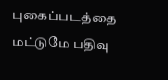புகைப்படத்தை மட்டுமே பதிவு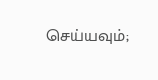செய்யவும்;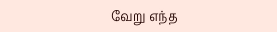வேறு எந்த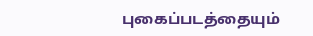புகைப்படத்தையும்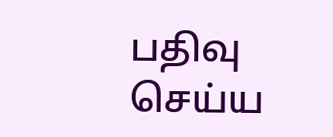பதிவு செய்ய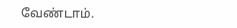வேண்டாம்.